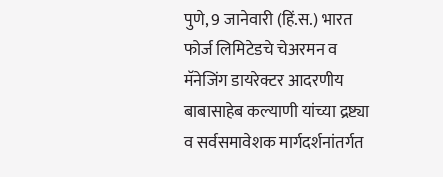पुणे, 9 जानेवारी (हिं.स.) भारत फोर्ज लिमिटेडचे चेअरमन व मॅनेजिंग डायरेक्टर आदरणीय बाबासाहेब कल्याणी यांच्या द्रष्ट्या व सर्वसमावेशक मार्गदर्शनांतर्गत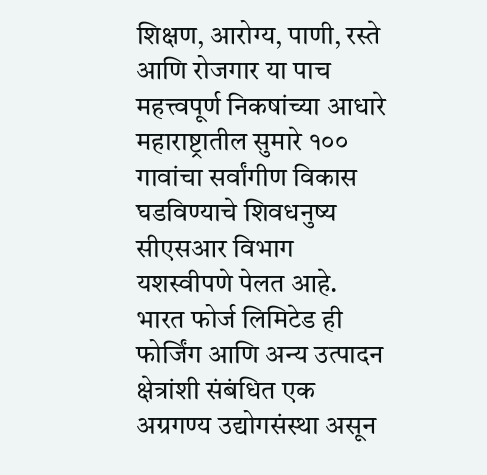शिक्षण, आरोग्य, पाणी, रस्ते आणि रोजगार या पाच महत्त्वपूर्ण निकषांच्या आधारे महाराष्ट्रातील सुमारे १०० गावांचा सर्वांगीण विकास घडविण्याचे शिवधनुष्य सीएसआर विभाग यशस्वीपणे पेलत आहे.
भारत फोर्ज लिमिटेड ही फोर्जिंग आणि अन्य उत्पादन क्षेत्रांशी संबंधित एक अग्रगण्य उद्योगसंस्था असून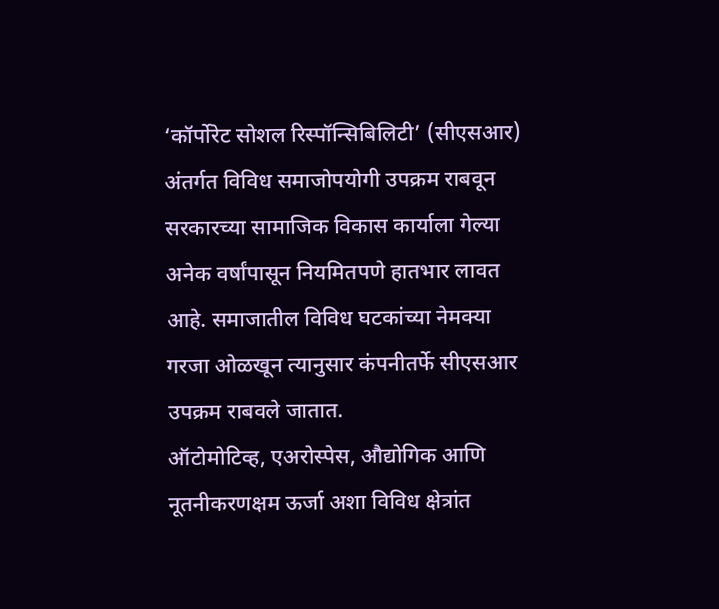‘कॉर्पोरेट सोशल रिस्पॉन्सिबिलिटी’ (सीएसआर) अंतर्गत विविध समाजोपयोगी उपक्रम राबवून सरकारच्या सामाजिक विकास कार्याला गेल्या अनेक वर्षांपासून नियमितपणे हातभार लावत आहे. समाजातील विविध घटकांच्या नेमक्या गरजा ओळखून त्यानुसार कंपनीतर्फे सीएसआर उपक्रम राबवले जातात.
ऑटोमोटिव्ह, एअरोस्पेस, औद्योगिक आणि नूतनीकरणक्षम ऊर्जा अशा विविध क्षेत्रांत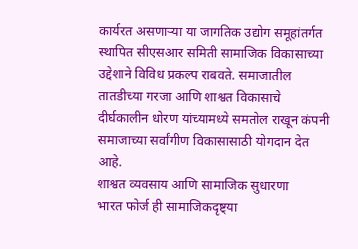कार्यरत असणाऱ्या या जागतिक उद्योग समूहांतर्गत स्थापित सीएसआर समिती सामाजिक विकासाच्या उद्देशाने विविध प्रकल्प राबवते. समाजातील तातडीच्या गरजा आणि शाश्वत विकासाचे दीर्घकालीन धोरण यांच्यामध्ये समतोल राखून कंपनी समाजाच्या सर्वांगीण विकासासाठी योगदान देत आहे.
शाश्वत व्यवसाय आणि सामाजिक सुधारणा
भारत फोर्ज ही सामाजिकदृष्ट्या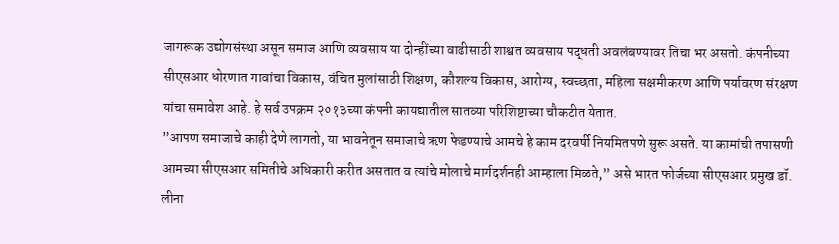जागरूक उद्योगसंस्था असून समाज आणि व्यवसाय या दोन्हींच्या वाढीसाठी शाश्वत व्यवसाय पद्धती अवलंबण्यावर तिचा भर असतो. कंपनीच्या सीएसआर धोरणात गावांचा विकास, वंचित मुलांसाठी शिक्षण, कौशल्य विकास, आरोग्य, स्वच्छता, महिला सक्षमीकरण आणि पर्यावरण संरक्षण यांचा समावेश आहे. हे सर्व उपक्रम २०१३च्या कंपनी कायद्यातील सातव्या परिशिष्टाच्या चौकटीत येतात.
”आपण समाजाचे काही देणे लागतो, या भावनेतून समाजाचे ऋण फेडण्याचे आमचे हे काम दरवर्षी नियमितपणे सुरू असते. या कामांची तपासणी आमच्या सीएसआर समितीचे अधिकारी करीत असतात व त्यांचे मोलाचे मार्गदर्शनही आम्हाला मिळते,” असे भारत फोर्जच्या सीएसआर प्रमुख डॉ. लीना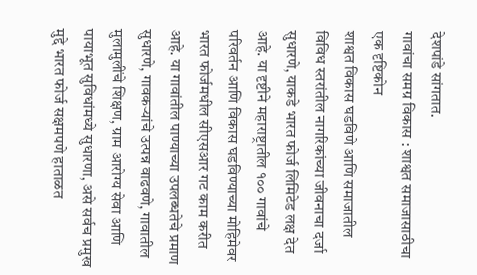देशपांडे सांगतात.
गावांचा समग्र विकास : शाश्वत समाजासाठीचा एक दृष्टिकोन
शाश्वत विकास घडविणे आणि समाजातील विविध स्तरांतील नागरिकांच्या जीवनाचा दर्जा सुधारणे, याकडे भारत फोर्ज लिमिटेड लक्ष देत आहे. या दृष्टीने महाराष्ट्रातील १०० गावांचे परिवर्तन आणि विकास घडविण्याच्या मोहिमेवर भारत फोर्जमधील सीएसआर गट काम करीत आहे. या गावांतील पाण्याच्या उपलब्धतेचे प्रमाण सुधारणे, गावकऱ्यांचे उत्पन्न वाढवणे, गावातील मुलामुलींचे शिक्षण, ग्राम आरोग्य सेवा आणि पायाभूत सुविधांमध्ये सुधारणा, असे सर्वच प्रमुख मुद्दे भारत फोर्ज सक्षमपणे हाताळत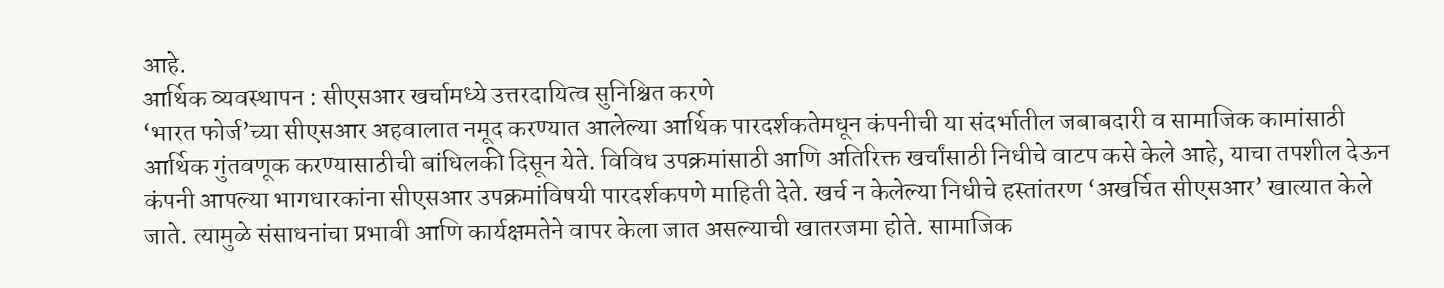आहे.
आर्थिक व्यवस्थापन : सीएसआर खर्चामध्ये उत्तरदायित्व सुनिश्चित करणे
‘भारत फोर्ज’च्या सीएसआर अहवालात नमूद करण्यात आलेल्या आर्थिक पारदर्शकतेमधून कंपनीची या संदर्भातील जबाबदारी व सामाजिक कामांसाठी आर्थिक गुंतवणूक करण्यासाठीची बांधिलकी दिसून येते. विविध उपक्रमांसाठी आणि अतिरिक्त खर्चांसाठी निधीचे वाटप कसे केले आहे, याचा तपशील देऊन कंपनी आपल्या भागधारकांना सीएसआर उपक्रमांविषयी पारदर्शकपणे माहिती देते. खर्च न केलेल्या निधीचे हस्तांतरण ‘अखर्चित सीएसआर’ खात्यात केले जाते. त्यामुळे संसाधनांचा प्रभावी आणि कार्यक्षमतेने वापर केला जात असल्याची खातरजमा होते. सामाजिक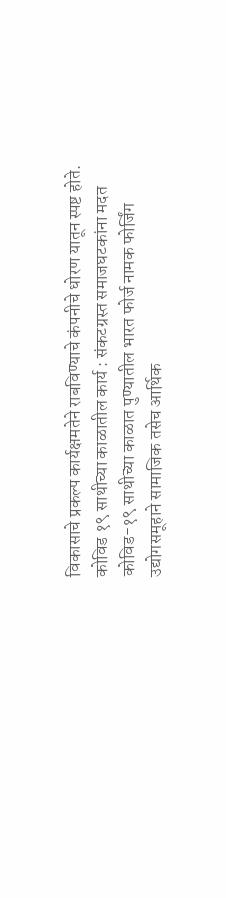विकासाचे प्रकल्प कार्यक्षमतेने राबविण्याचे कंपनीचे धोरण यातून स्पष्ट होते.
कोविड १९ साथीच्या काळातील कार्य : संकटग्रस्त समाजघटकांना मदत
कोविड-१९ साथीच्या काळात पुण्यातील भारत फोर्ज नामक फोर्जिंग उद्योगसमूहाने सामाजिक तसेच आर्थिक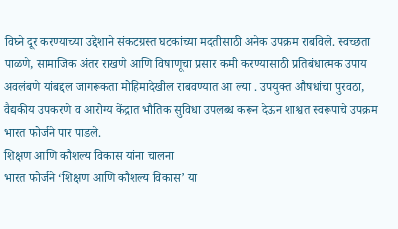विघ्ने दूर करण्याच्या उद्देशाने संकटग्रस्त घटकांच्या मदतीसाठी अनेक उपक्रम राबविले. स्वच्छता पाळणे, सामाजिक अंतर राखणे आणि विषाणूचा प्रसार कमी करण्यासाठी प्रतिबंधात्मक उपाय अवलंबणे यांबद्दल जागरूकता मोहिमादेखील राबवण्यात आ ल्या . उपयुक्त औषधांचा पुरवठा, वैद्यकीय उपकरणे व आरोग्य केंद्रात भौतिक सुविधा उपलब्ध करून देऊन शाश्वत स्वरूपाचे उपक्रम भारत फोर्जने पार पाडले.
शिक्षण आणि कौशल्य विकास यांना चालना
भारत फोर्जने ‘शिक्षण आणि कौशल्य विकास’ या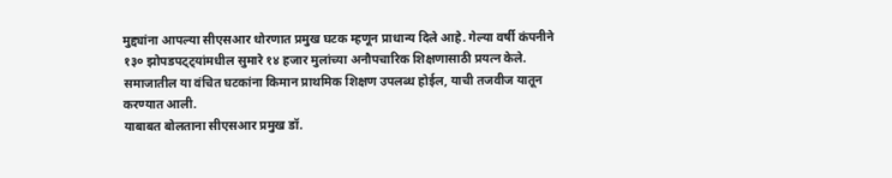मुद्द्यांना आपल्या सीएसआर धोरणात प्रमुख घटक म्हणून प्राधान्य दिले आहे. गेल्या वर्षी कंपनीने १३० झोपडपट्ट्यांमधील सुमारे १४ हजार मुलांच्या अनौपचारिक शिक्षणासाठी प्रयत्न केले. समाजातील या वंचित घटकांना किमान प्राथमिक शिक्षण उपलब्ध होईल, याची तजवीज यातून करण्यात आली.
याबाबत बोलताना सीएसआर प्रमुख डॉ.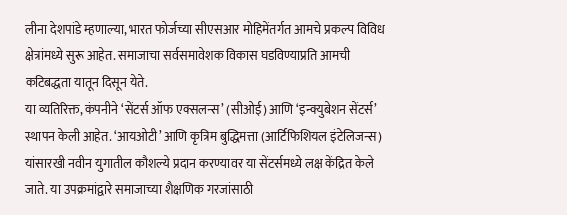लीना देशपांडे म्हणाल्या, भारत फोर्जच्या सीएसआर मोहिमेंतर्गत आमचे प्रकल्प विविध क्षेत्रांमध्ये सुरू आहेत. समाजाचा सर्वसमावेशक विकास घडविण्याप्रति आमची कटिबद्धता यातून दिसून येते.
या व्यतिरिक्त, कंपनीने ‘सेंटर्स ऑफ एक्सलन्स’ (सीओई) आणि ‘इन्क्युबेशन सेंटर्स’ स्थापन केली आहेत. ‘आयओटी’ आणि कृत्रिम बुद्धिमत्ता (आर्टिफिशियल इंटेलिजन्स) यांसारखी नवीन युगातील कौशल्ये प्रदान करण्यावर या सेंटर्समध्ये लक्ष केंद्रित केले जाते. या उपक्रमांद्वारे समाजाच्या शैक्षणिक गरजांसाठी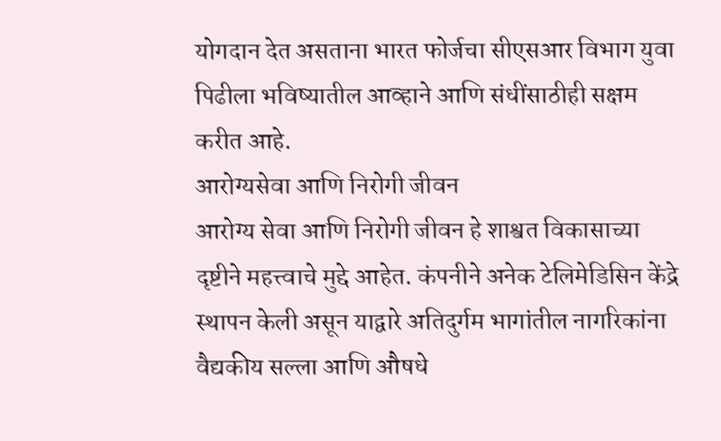योगदान देत असताना भारत फोर्जचा सीएसआर विभाग युवा पिढीला भविष्यातील आव्हाने आणि संधींसाठीही सक्षम करीत आहे.
आरोग्यसेवा आणि निरोगी जीवन
आरोग्य सेवा आणि निरोगी जीवन हे शाश्वत विकासाच्या दृष्टीने महत्त्वाचे मुद्दे आहेत. कंपनीने अनेक टेलिमेडिसिन केंद्रे स्थापन केली असून याद्वारे अतिदुर्गम भागांतील नागरिकांना वैद्यकीय सल्ला आणि औषधे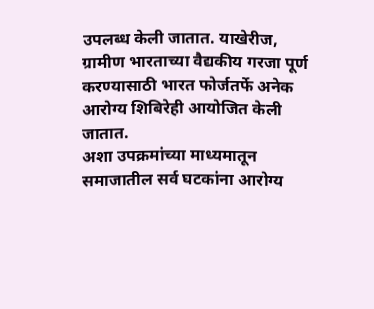उपलब्ध केली जातात. याखेरीज, ग्रामीण भारताच्या वैद्यकीय गरजा पूर्ण करण्यासाठी भारत फोर्जतर्फे अनेक आरोग्य शिबिरेही आयोजित केली जातात.
अशा उपक्रमांच्या माध्यमातून समाजातील सर्व घटकांना आरोग्य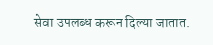सेवा उपलब्ध करून दिल्या जातात.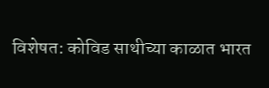विशेषत: कोविड साथीच्या काळात भारत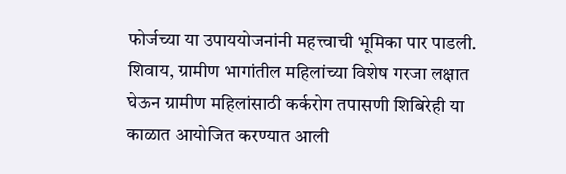फोर्जच्या या उपाययोजनांनी महत्त्वाची भूमिका पार पाडली. शिवाय, ग्रामीण भागांतील महिलांच्या विशेष गरजा लक्षात घेऊन ग्रामीण महिलांसाठी कर्करोग तपासणी शिबिरेही या काळात आयोजित करण्यात आली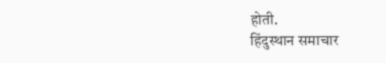होती.
हिंदुस्थान समाचार